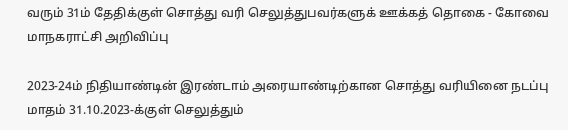வரும் 31ம் தேதிக்குள் சொத்து வரி செலுத்துபவர்களுக் ஊக்கத் தொகை - கோவை மாநகராட்சி அறிவிப்பு

2023-24ம்‌ நிதியாண்டின்‌ இரண்டாம்‌ அரையாண்டிற்கான சொத்து வரியினை நடப்பு மாதம்‌ 31.10.2023-க்குள்‌ செலுத்தும்‌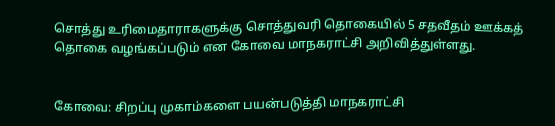சொத்து உரிமைதாராகளுக்கு சொத்துவரி தொகையில்‌ 5 சதவீதம் ஊக்கத்‌ தொகை வழங்கப்படும்‌ என கோவை மாநகராட்சி அறிவித்துள்ளது.


கோவை: சிறப்பு முகாம்களை பயன்படுத்தி மாநகராட்சி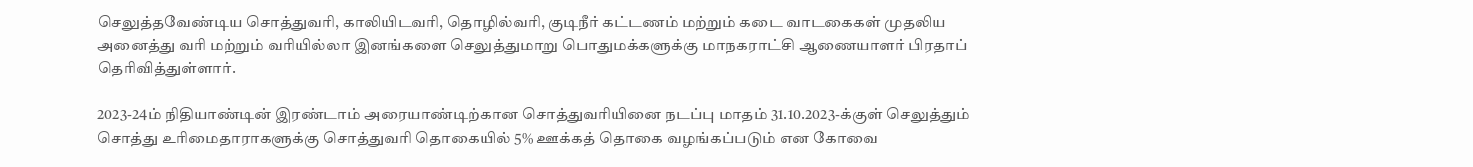செலுத்தவேண்டிய சொத்துவரி, காலியிடவரி, தொழில்வரி, குடிநீர்‌ கட்டணம்‌ மற்றும்‌ கடை வாடகைகள்‌ முதலிய அனைத்து வரி மற்றும்‌ வரியில்லா இனங்களை செலுத்துமாறு பொதுமக்களுக்கு மாநகராட்சி ஆணையாளர் பிரதாப் தெரிவித்துள்ளார்.

2023-24ம்‌ நிதியாண்டின்‌ இரண்டாம்‌ அரையாண்டிற்கான சொத்துவரியினை நடப்பு மாதம்‌ 31.10.2023-க்குள்‌ செலுத்தும்‌ சொத்து உரிமைதாராகளுக்கு சொத்துவரி தொகையில்‌ 5% ஊக்கத்‌ தொகை வழங்கப்படும்‌ என கோவை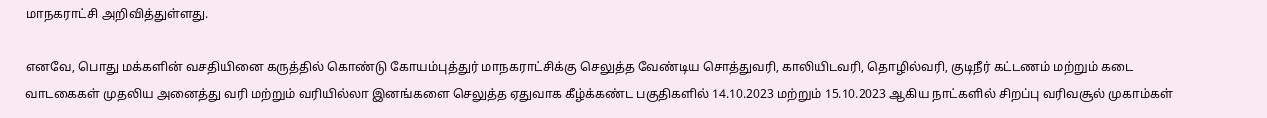மாநகராட்சி அறிவித்துள்ளது.

எனவே, பொது மக்களின்‌ வசதியினை கருத்தில்‌ கொண்டு கோயம்புத்துர்‌ மாநகராட்சிக்கு செலுத்த வேண்டிய சொத்துவரி, காலியிடவரி, தொழில்வரி, குடிநீர்‌ கட்டணம்‌ மற்றும்‌ கடை வாடகைகள்‌ முதலிய அனைத்து வரி மற்றும்‌ வரியில்லா இனங்களை செலுத்த ஏதுவாக கீழ்க்கண்ட பகுதிகளில்‌ 14.10.2023 மற்றும்‌ 15.10.2023 ஆகிய நாட்களில்‌ சிறப்பு வரிவசூல்‌ முகாம்கள்‌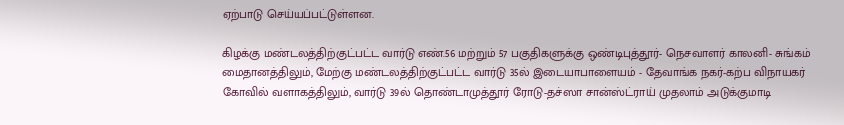ஏற்பாடு செய்யப்பட்டுள்ளன.

கிழக்கு மண்டலத்திற்குட்பட்ட வார்டு எண்‌.56 மற்றும்‌ 57 பகுதிகளுக்கு ஒண்டிபுத்தூர்- நெசவாளர்‌ காலனி- சுங்கம்‌ மைதானத்திலும்‌, மேற்கு மண்டலத்திற்குட்பட்ட வார்டு 35ல்‌ இடையாபாளையம்‌ - தேவாங்க நகர்‌-கற்ப விநாயகர்‌ கோவில்‌ வளாகத்திலும்‌, வார்டு 39ல்‌ தொண்டாமுத்தூர்‌ ரோடு-தச்ஸா சான்ஸ்ட்ராய்‌ முதலாம்‌ அடுக்குமாடி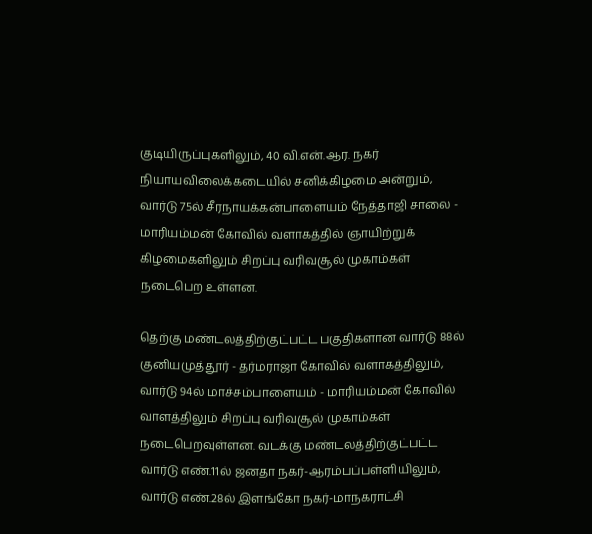குடியிருப்புகளிலும்‌, 40 வி.என்‌.ஆர. நகர்‌ நியாயவிலைக்கடையில்‌ சனிக்கிழமை அன்றும்‌, வார்டு 75ல்‌ சீரநாயக்கன்‌பாளையம்‌ நேத்தாஜி சாலை - மாரியம்மன்‌ கோவில்‌ வளாகத்தில்‌ ஞாயிற்றுக்‌ கிழமைகளிலும்‌ சிறப்பு வரிவசூல்‌ முகாம்கள்‌ நடைபெற உள்ளன.

தெற்கு மண்டலத்திற்குட்பட்ட பகுதிகளான வார்டு 88ல்‌ குனியமுத்தூர்‌ - தர்மராஜா கோவில்‌ வளாகத்திலும்‌, வார்டு 94ல்‌ மாச்சம்பாளையம்‌ - மாரியம்மன்‌ கோவில்‌ வாளத்திலும்‌ சிறப்பு வரிவசூல்‌ முகாம்கள்‌ நடைபெறவுள்ளன. வடக்கு மண்டலத்திற்குட்பட்ட வார்டு எண்‌.11ல்‌ ஜனதா நகர்-ஆரம்பப்பள்ளியிலும்‌, வார்டு எண்‌.28ல்‌ இளங்கோ நகர்-மாநகராட்சி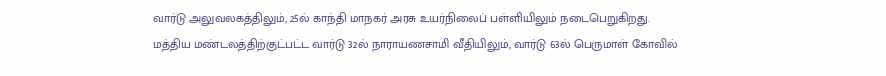வார்டு அலுவலகத்திலும்‌, 25ல்‌ காந்தி மாநகர் அரசு உயர்நிலைப்‌ பள்ளியிலும்‌ நடைபெறுகிறது. மத்திய மண்டலத்திற்குட்பட்ட வார்டு 32ல்‌ நாராயணசாமி வீதியிலும்‌, வார்டு 63ல்‌ பெருமாள்‌ கோவில்‌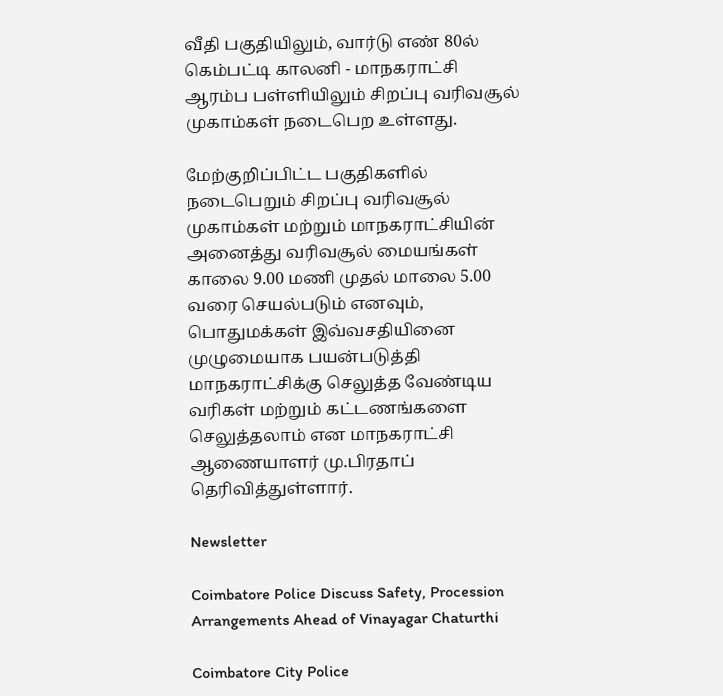வீதி பகுதியிலும்‌, வார்டு எண்‌ 80ல்‌ கெம்பட்டி காலனி - மாநகராட்சி ஆரம்ப பள்ளியிலும்‌ சிறப்பு வரிவசூல்‌ முகாம்கள்‌ நடைபெற உள்ளது.

மேற்குறிப்பிட்ட பகுதிகளில்‌ நடைபெறும்‌ சிறப்பு வரிவசூல்‌ முகாம்கள்‌ மற்றும்‌ மாநகராட்சியின்‌ அனைத்து வரிவசூல்‌ மையங்கள்‌ காலை 9.00 மணி முதல்‌ மாலை 5.00 வரை செயல்படும்‌ எனவும்‌, பொதுமக்கள்‌ இவ்வசதியினை முழுமையாக பயன்படுத்தி மாநகராட்சிக்கு செலுத்த வேண்டிய வரிகள்‌ மற்றும்‌ கட்டணங்களை செலுத்தலாம்‌ என மாநகராட்சி ஆணையாளர்‌ மு.பிரதாப்‌ தெரிவித்துள்ளார்‌.

Newsletter

Coimbatore Police Discuss Safety, Procession Arrangements Ahead of Vinayagar Chaturthi

Coimbatore City Police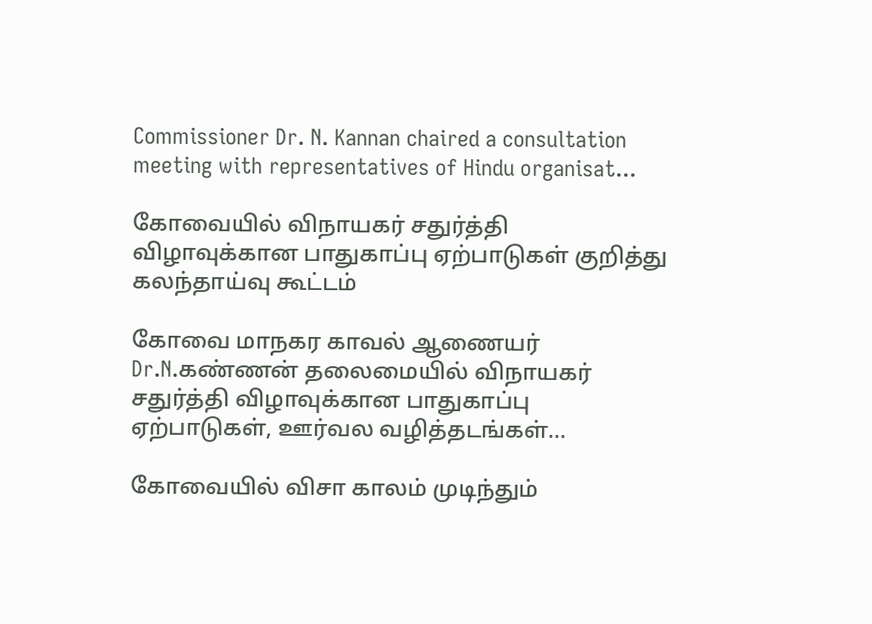Commissioner Dr. N. Kannan chaired a consultation meeting with representatives of Hindu organisat...

கோவையில் விநாயகர் சதுர்த்தி விழாவுக்கான பாதுகாப்பு ஏற்பாடுகள் குறித்து கலந்தாய்வு கூட்டம்

கோவை மாநகர காவல் ஆணையர் Dr.N.கண்ணன் தலைமையில் விநாயகர் சதுர்த்தி விழாவுக்கான பாதுகாப்பு ஏற்பாடுகள், ஊர்வல வழித்தடங்கள்...

கோவையில் விசா காலம் முடிந்தும்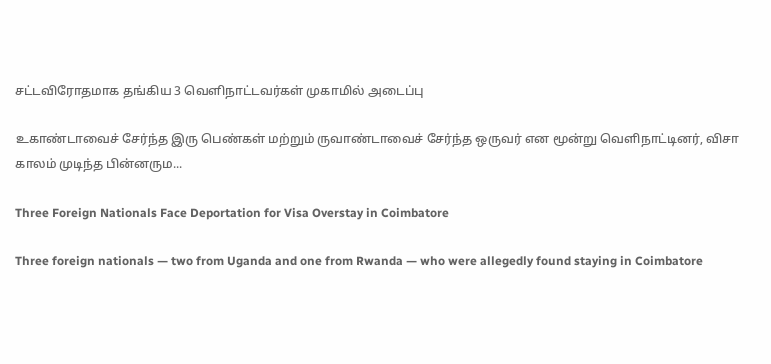சட்டவிரோதமாக தங்கிய 3 வெளிநாட்டவர்கள் முகாமில் அடைப்பு

உகாண்டாவைச் சேர்ந்த இரு பெண்கள் மற்றும் ருவாண்டாவைச் சேர்ந்த ஒருவர் என மூன்று வெளிநாட்டினர், விசா காலம் முடிந்த பின்னரும...

Three Foreign Nationals Face Deportation for Visa Overstay in Coimbatore

Three foreign nationals — two from Uganda and one from Rwanda — who were allegedly found staying in Coimbatore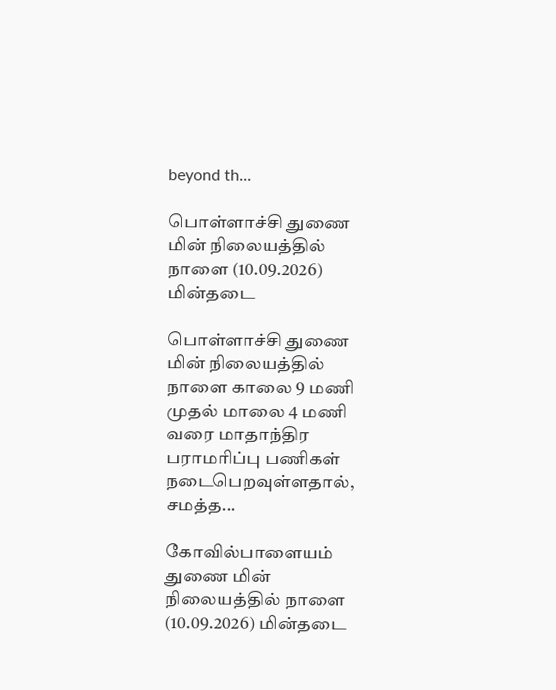beyond th...

பொள்ளாச்சி துணை மின் நிலையத்தில் நாளை (10.09.2026) மின்தடை

பொள்ளாச்சி துணை மின் நிலையத்தில் நாளை காலை 9 மணி முதல் மாலை 4 மணி வரை மாதாந்திர பராமரிப்பு பணிகள் நடைபெறவுள்ளதால், சமத்த...

கோவில்பாளையம் துணை மின் நிலையத்தில் நாளை (10.09.2026) மின்தடை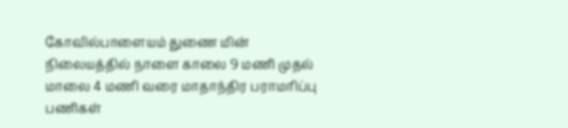கோவில்பாளையம் துணை மின் நிலையத்தில் நாளை காலை 9 மணி முதல் மாலை 4 மணி வரை மாதாந்திர பராமரிப்பு பணிகள்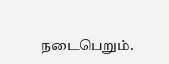நடைபெறும்.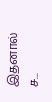இதனால் ச...